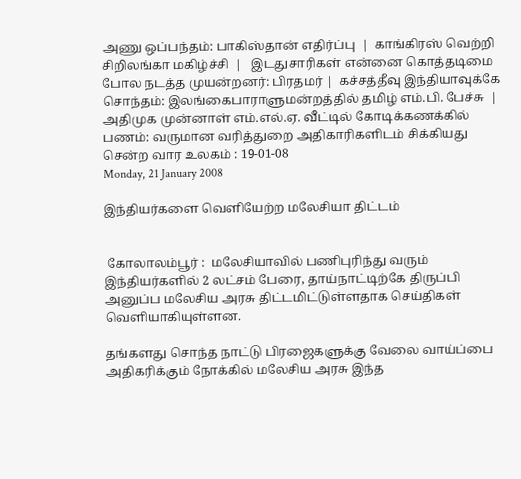அணு ஒப்பந்தம்: பாகிஸ்தான் எதிர்ப்பு  |  காங்கிரஸ் வெற்றி சிறிலங்கா மகிழ்ச்சி  |   இடதுசாரிகள் என்னை கொத்தடிமை போல நடத்த முயன்றனர்: பிரதமர் |  கச்சத்தீவு இந்தியாவுக்கே சொந்தம்: இலங்கைபாராளுமன்றத்தில் தமிழ் எம்.பி. பேச்சு  |  அதிமுக முன்னாள் எம்.எல்.ஏ. வீட்டில் கோடிக்கணக்கில் பணம்: வருமான வரித்துறை அதிகாரிகளிடம் சிக்கியது
சென்ற வார உலகம் : 19-01-08
Monday, 21 January 2008

இந்தியர்களை வெளியேற்ற மலேசியா திட்டம்


 கோலாலம்பூர் :  மலேசியாவில் பணிபுரிந்து வரும் இந்தியர்களில் 2 லட்சம் பேரை, தாய்நாட்டிற்கே திருப்பி அனுப்ப மலேசிய அரசு திட்டமிட்டுள்ளதாக செய்திகள் வெளியாகியுள்ளன.

தங்களது சொந்த நாட்டு பிரஜைகளுக்கு வேலை வாய்ப்பை அதிகரிக்கும் நோக்கில் மலேசிய அரசு இந்த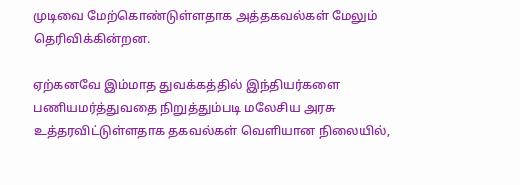முடிவை மேற்கொண்டுள்ளதாக அத்தகவல்கள் மேலும் தெரிவிக்கின்றன.

ஏற்கனவே இம்மாத துவக்கத்தில் இந்தியர்களை பணியமர்த்துவதை நிறுத்தும்படி மலேசிய அரசு உத்தரவிட்டுள்ளதாக தகவல்கள் வெளியான நிலையில்,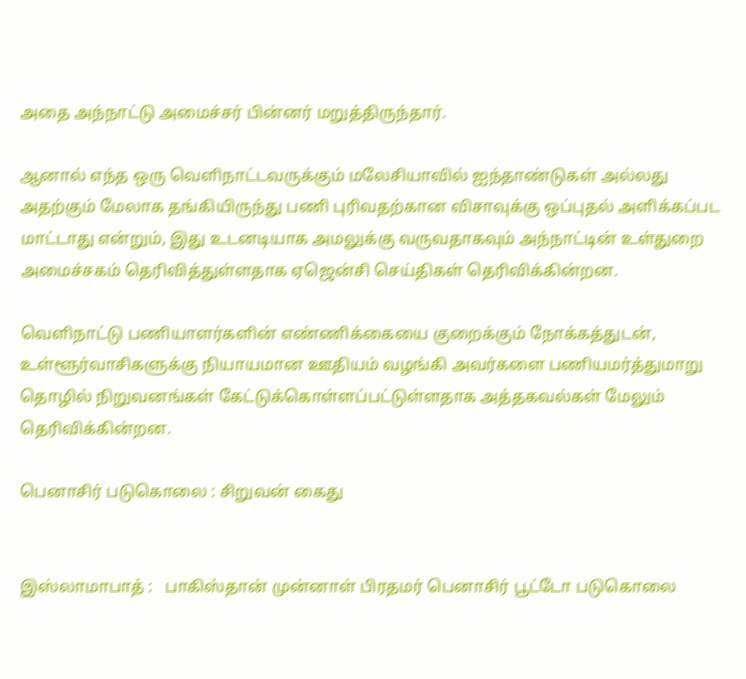அதை அந்நாட்டு அமைச்சர் பின்னர் மறுத்திருந்தார்.

ஆனால் எந்த ஒரு வெளிநாட்டவருக்கும் மலேசியாவில் ஐந்தாண்டுகள் அல்லது அதற்கும் மேலாக தங்கியிருந்து பணி புரிவதற்கான விசாவுக்கு ஒப்புதல் அளிக்கப்பட மாட்டாது என்றும், இது உடனடியாக அமலுக்கு வருவதாகவும் அந்நாட்டின் உள்துறை அமைச்சகம் தெரிவித்துள்ளதாக ஏஜென்சி செய்திகள் தெரிவிக்கின்றன.

வெளிநாட்டு பணியாளர்களின் எண்ணிக்கையை குறைக்கும் நோக்கத்துடன், உள்ளூர்வாசிகளுக்கு நியாயமான ஊதியம் வழங்கி அவர்களை பணியமர்த்துமாறு தொழில் நிறுவனங்கள் கேட்டுக்கொள்ளப்பட்டுள்ளதாக அத்தகவல்கள் மேலும் தெரிவிக்கின்றன.

பெனாசிர் படுகொலை : சிறுவன் கைது


இஸ்லாமாபாத் :   பாகிஸ்தான் முன்னாள் பிரதமர் பெனாசிர் பூட்டோ படுகொலை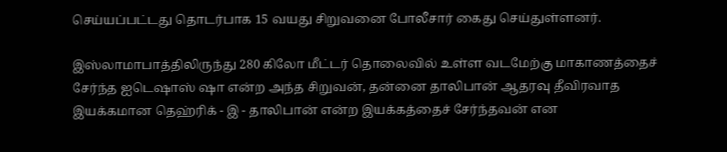செய்யப்பட்டது தொடர்பாக 15 வயது சிறுவனை போலீசார் கைது செய்துள்ளனர்.

இஸ்லாமாபாத்திலிருந்து 280 கிலோ மீட்டர் தொலைவில் உள்ள வடமேற்கு மாகாணத்தைச் சேர்ந்த ஐடெஷாஸ் ஷா என்ற அந்த சிறுவன், தன்னை தாலிபான் ஆதரவு தீவிரவாத இயக்கமான தெஹ்ரிக் - இ - தாலிபான் என்ற இயக்கத்தைச் சேர்ந்தவன் என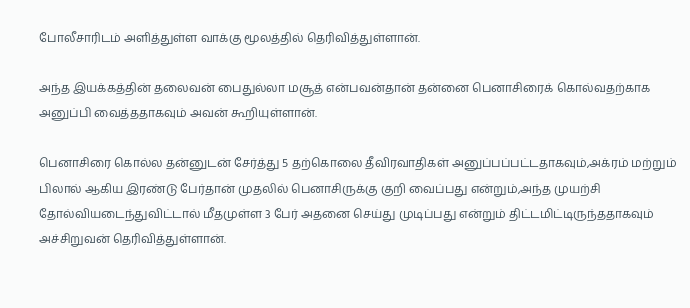போலீசாரிடம் அளித்துள்ள வாக்கு மூலத்தில் தெரிவித்துள்ளான்.

அந்த இயக்கத்தின் தலைவன் பைதுல்லா மசூத் என்பவன்தான் தன்னை பெனாசிரைக் கொல்வதற்காக அனுப்பி வைத்ததாகவும் அவன் கூறியுள்ளான்.

பெனாசிரை கொல்ல தன்னுடன் சேர்த்து 5 தற்கொலை தீவிரவாதிகள் அனுப்பப்பட்டதாகவும்,அக்ரம் மற்றும் பிலால் ஆகிய இரண்டு பேர்தான் முதலில் பெனாசிருக்கு குறி வைப்பது என்றும்,அந்த முயற்சி தோல்வியடைந்துவிட்டால் மீதமுள்ள 3 பேர் அதனை செய்து முடிப்பது என்றும் திட்டமிட்டிருந்ததாகவும் அச்சிறுவன் தெரிவித்துள்ளான்.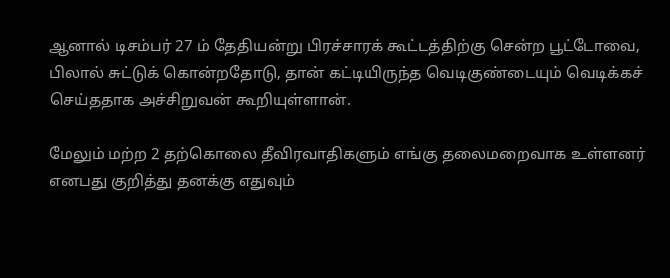ஆனால் டிசம்பர் 27 ம் தேதியன்று பிரச்சாரக் கூட்டத்திற்கு சென்ற பூட்டோவை, பிலால் சுட்டுக் கொன்றதோடு, தான் கட்டியிருந்த வெடிகுண்டையும் வெடிக்கச் செய்ததாக அச்சிறுவன் கூறியுள்ளான்.

மேலும் மற்ற 2 தற்கொலை தீவிரவாதிகளும் எங்கு தலைமறைவாக உள்ளனர் எனபது குறித்து தனக்கு எதுவும்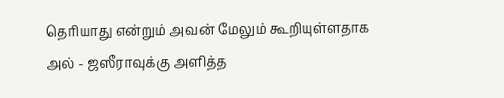தெரியாது என்றும் அவன் மேலும் கூறியுள்ளதாக அல் - ஜஸீராவுக்கு அளித்த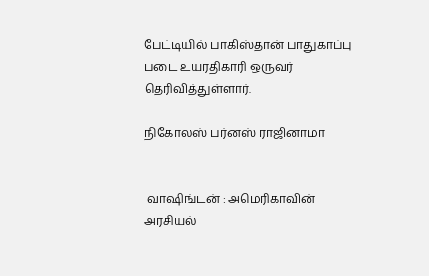பேட்டியில் பாகிஸ்தான் பாதுகாப்பு படை உயரதிகாரி ஒருவர் தெரிவித்துள்ளார்.

நிகோலஸ் பர்னஸ் ராஜினாமா


 வாஷிங்டன் : அமெரிகாவின் அரசியல்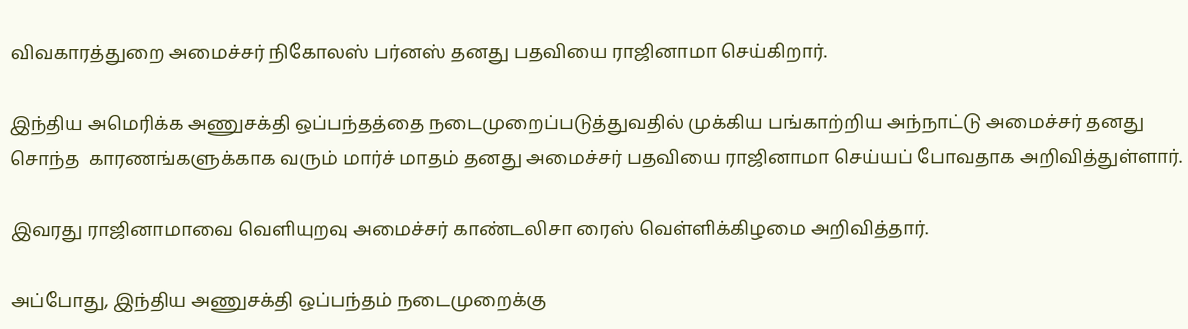விவகாரத்துறை அமைச்சர் நிகோலஸ் பர்னஸ் தனது பதவியை ராஜினாமா செய்கிறார்.

இந்திய அமெரிக்க அணுசக்தி ஒப்பந்தத்தை நடைமுறைப்படுத்துவதில் முக்கிய பங்காற்றிய அந்நாட்டு அமைச்சர் தனது சொந்த  காரணங்களுக்காக வரும் மார்ச் மாதம் தனது அமைச்சர் பதவியை ராஜினாமா செய்யப் போவதாக அறிவித்துள்ளார்.

இவரது ராஜினாமாவை வெளியுறவு அமைச்சர் காண்டலிசா ரைஸ் வெள்ளிக்கிழமை அறிவித்தார்.

அப்போது, இந்திய அணுசக்தி ஒப்பந்தம் நடைமுறைக்கு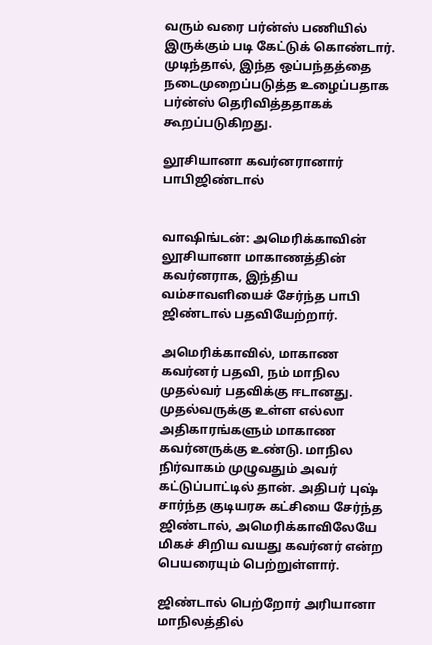வரும் வரை பர்ன்ஸ் பணியில் இருக்கும் படி கேட்டுக் கொண்டார்.  முடிந்தால், இந்த ஒப்பந்தத்தை நடைமுறைப்படுத்த உழைப்பதாக பர்ன்ஸ் தெரிவித்ததாகக் கூறப்படுகிறது.

லூசியானா கவர்னரானார் பாபிஜிண்டால்


வாஷிங்டன்: அமெரிக்காவின் லூசியானா மாகாணத்தின் கவர்னராக, இந்திய வம்சாவளியைச் சேர்ந்த பாபி ஜிண்டால் பதவியேற்றார்.

அமெரிக்காவில், மாகாண கவர்னர் பதவி, நம் மாநில முதல்வர் பதவிக்கு ஈடானது. முதல்வருக்கு உள்ள எல்லா அதிகாரங்களும் மாகாண கவர்னருக்கு உண்டு. மாநில நிர்வாகம் முழுவதும் அவர் கட்டுப்பாட்டில் தான். அதிபர் புஷ் சார்ந்த குடியரசு கட்சியை சேர்ந்த ஜிண்டால், அமெரிக்காவிலேயே மிகச் சிறிய வயது கவர்னர் என்ற பெயரையும் பெற்றுள்ளார்.

ஜிண்டால் பெற்றோர் அரியானா மாநிலத்தில்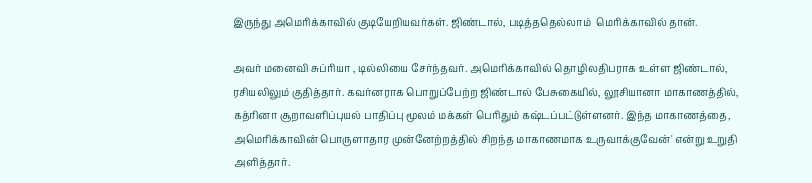இருந்து அமெரிக்காவில் குடியேறியவர்கள். ஜிண்டால், படித்ததெல்லாம்  மெரிக்காவில் தான்.

அவர் மனைவி சுப்ரியா , டில்லியை சேர்ந்தவர். அமெரிக்காவில் தொழிலதிபராக உள்ள ஜிண்டால், ரசியலிலும் குதித்தார். கவர்னராக பொறுப்பேற்ற ஜிண்டால் பேசுகையில், லூசியானா மாகாணத்தில், கத்ரினா சூறாவளிப்புயல் பாதிப்பு மூலம் மக்கள் பெரிதும் கஷ்டப்பட்டுள்ளனர். இந்த மாகாணத்தை, அமெரிக்காவின் பொருளாதார முன்னேற்றத்தில் சிறந்த மாகாணமாக உருவாக்குவேன்' என்று உறுதி அளித்தார்.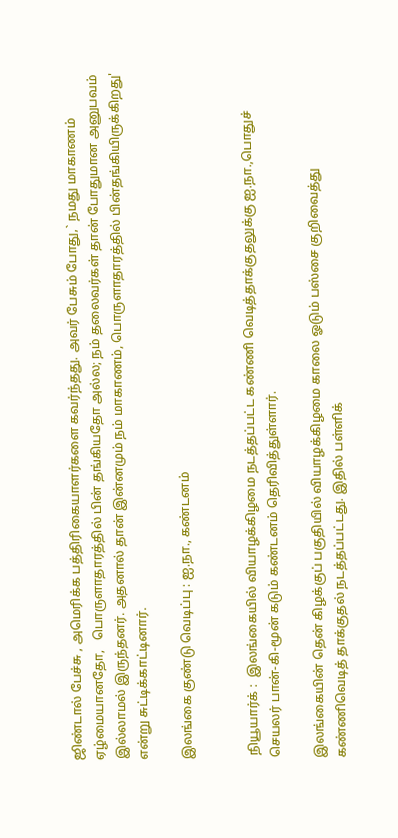ஜிண்டால் பேச்சு , அமெரிக்க பத்திரிகையாளர்களை கவர்ந்தது. அவர் பேசும் போது,` நமது மாகாணம் ஏழ்மையானதோ,   பொருளாதாரத்தில் பின் தங்கியதோ அல்ல; நம் தலைவர்கள் தான் போதுமான அனுபவம் இல்லாமல் இருந்தனர். அதனால் தான் இன்னமும் நம் மாகாணம், பொருளாதாரத்தில் பின்தங்கியிருக்கிறது' என்று சுட்டிக்காட்டினார்.

இலங்கை குண்டு வெடிப்பு : ஐ.நா., கண்டனம்


 நியூயார்க் :  இலங்கையில் வியாழக்கிழமை நடத்தப்பட்ட கண்ணி வெடித்தாக்குதலுக்கு ஐ.நா.,பொதுச் செயலர் பான்-கி-மூன் கடும் கண்டனம் தெரிவித்துள்ளார்.

இலங்கையின் தென் கிழக்குப் பகுதியில் வியாழக்கிழமை காலை ஓடும் பஸ்சை குறிவைத்து கண்ணிவெடித் தாக்குதல் நடத்தப்பட்டது. இதில் பள்ளிக்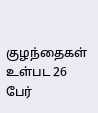குழந்தைகள் உள்பட 26 பேர்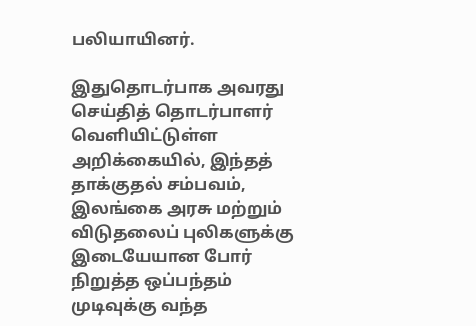பலியாயினர்.

இதுதொடர்பாக அவரது செய்தித் தொடர்பாளர் வெளியிட்டுள்ள அறிக்கையில், இந்தத் தாக்குதல் சம்பவம், இலங்கை அரசு மற்றும் விடுதலைப் புலிகளுக்கு இடையேயான போர் நிறுத்த ஒப்பந்தம் முடிவுக்கு வந்த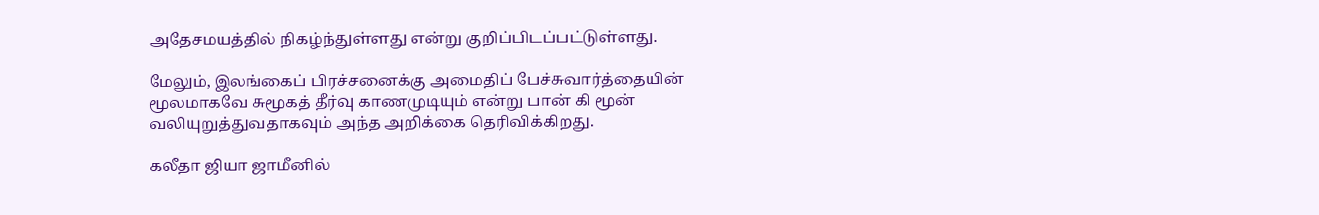அதேசமயத்தில் நிகழ்ந்துள்ளது என்று குறிப்பிடப்பட்டுள்ளது.

மேலும், இலங்கைப் பிரச்சனைக்கு அமைதிப் பேச்சுவார்த்தையின் மூலமாகவே சுமூகத் தீர்வு காணமுடியும் என்று பான் கி மூன் வலியுறுத்துவதாகவும் அந்த அறிக்கை தெரிவிக்கிறது.

கலீதா ஜியா ஜாமீனில்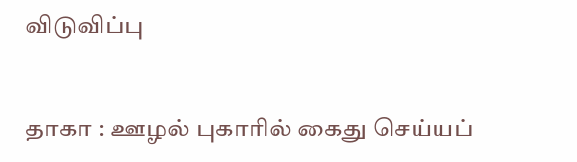விடுவிப்பு


தாகா : ஊழல் புகாரில் கைது செய்யப்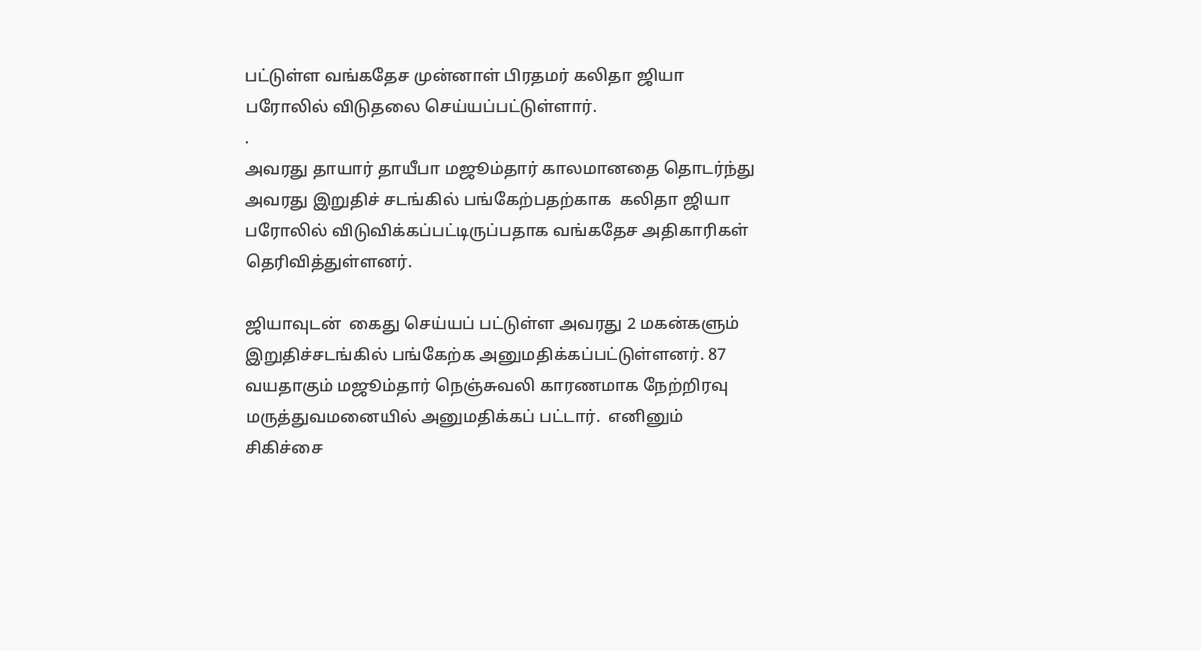பட்டுள்ள வங்கதேச முன்னாள் பிரதமர் கலிதா ஜியா பரோலில் விடுதலை செய்யப்பட்டுள்ளார்.
.
அவரது தாயார் தாயீபா மஜூம்தார் காலமானதை தொடர்ந்து அவரது இறுதிச் சடங்கில் பங்கேற்பதற்காக  கலிதா ஜியா பரோலில் விடுவிக்கப்பட்டிருப்பதாக வங்கதேச அதிகாரிகள் தெரிவித்துள்ளனர்.

ஜியாவுடன்  கைது செய்யப் பட்டுள்ள அவரது 2 மகன்களும் இறுதிச்சடங்கில் பங்கேற்க அனுமதிக்கப்பட்டுள்ளனர். 87 வயதாகும் மஜூம்தார் நெஞ்சுவலி காரணமாக நேற்றிரவு மருத்துவமனையில் அனுமதிக்கப் பட்டார்.  எனினும் சிகிச்சை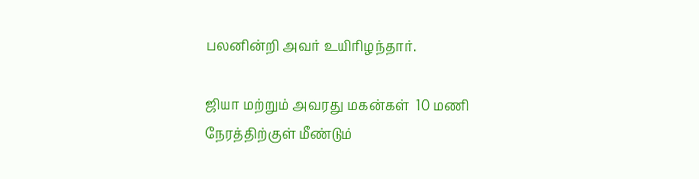பலனின்றி அவர் உயிரிழந்தார்.

ஜியா மற்றும் அவரது மகன்கள்  10 மணி நேரத்திற்குள் மீண்டும்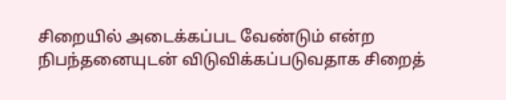சிறையில் அடைக்கப்பட வேண்டும் என்ற நிபந்தனையுடன் விடுவிக்கப்படுவதாக சிறைத்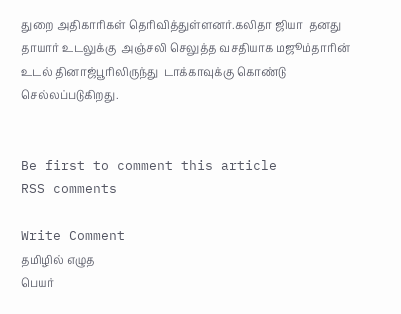துறை அதிகாரிகள் தெரிவித்துள்ளனர்.கலிதா ஜியா  தனது தாயார் உடலுக்கு  அஞ்சலி செலுத்த வசதியாக மஜூம்தாரின் உடல் தினாஜ்பூரிலிருந்து  டாக்காவுக்கு கொண்டு செல்லப்படுகிறது.


Be first to comment this article
RSS comments

Write Comment
தமிழில் எழுத
பெயர்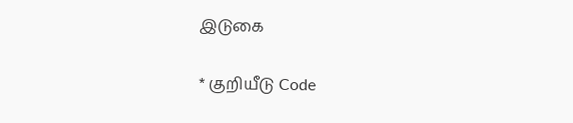இடுகை

* குறியீடு Code